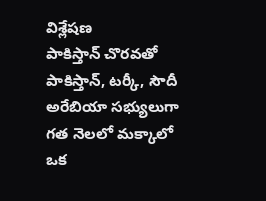విశ్లేషణ
పాకిస్తాన్ చొరవతో పాకిస్తాన్, టర్కీ, సౌదీ అరేబియా సభ్యులుగా గత నెలలో మక్కాలో ఒక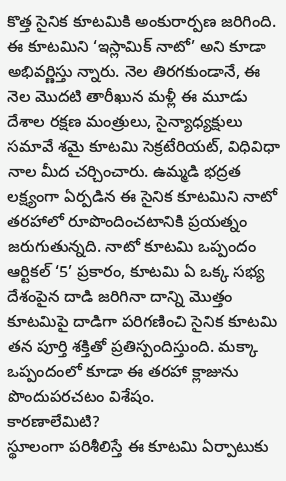కొత్త సైనిక కూటమికి అంకురార్పణ జరిగింది. ఈ కూటమిని ‘ఇస్లామిక్ నాటో’ అని కూడా అభివర్ణిస్తు న్నారు. నెల తిరగకుండానే, ఈ నెల మొదటి తారీఖున మళ్లీ ఈ మూడు దేశాల రక్షణ మంత్రులు, సైన్యాధ్యక్షులు సమావే శమై కూటమి సెక్రటేరియట్, విధివిధా నాల మీద చర్చించారు. ఉమ్మడి భద్రత లక్ష్యంగా ఏర్పడిన ఈ సైనిక కూటమిని నాటో తరహాలో రూపొందించటానికి ప్రయత్నం జరుగుతున్నది. నాటో కూటమి ఒప్పందం ఆర్టికల్ ‘5’ ప్రకారం, కూటమి ఏ ఒక్క సభ్య దేశంపైన దాడి జరిగినా దాన్ని మొత్తం కూటమిపై దాడిగా పరిగణించి సైనిక కూటమి తన పూర్తి శక్తితో ప్రతిస్పందిస్తుంది. మక్కా ఒప్పందంలో కూడా ఈ తరహా క్లాజును పొందుపరచటం విశేషం.
కారణాలేమిటి?
స్థూలంగా పరిశీలిస్తే ఈ కూటమి ఏర్పాటుకు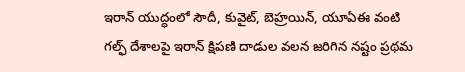ఇరాన్ యుద్ధంలో సౌదీ, కువైట్, బెహ్రయిన్, యూఏఈ వంటి గల్ఫ్ దేశాలపై ఇరాన్ క్షిపణి దాడుల వలన జరిగిన నష్టం ప్రథమ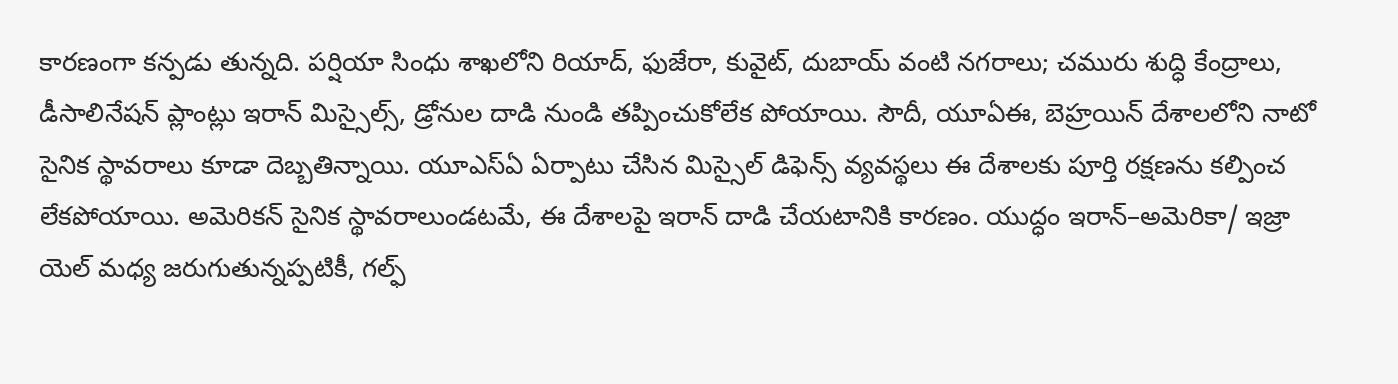కారణంగా కన్పడు తున్నది. పర్షియా సింధు శాఖలోని రియాద్, ఫుజేరా, కువైట్, దుబాయ్ వంటి నగరాలు; చమురు శుద్ధి కేంద్రాలు, డీసాలినేషన్ ప్లాంట్లు ఇరాన్ మిస్సైల్స్, డ్రోనుల దాడి నుండి తప్పించుకోలేక పోయాయి. సౌదీ, యూఏఈ, బెహ్రయిన్ దేశాలలోని నాటో సైనిక స్థావరాలు కూడా దెబ్బతిన్నాయి. యూఎస్ఏ ఏర్పాటు చేసిన మిస్సైల్ డిఫెన్స్ వ్యవస్థలు ఈ దేశాలకు పూర్తి రక్షణను కల్పించ లేకపోయాయి. అమెరికన్ సైనిక స్థావరాలుండటమే, ఈ దేశాలపై ఇరాన్ దాడి చేయటానికి కారణం. యుద్ధం ఇరాన్–అమెరికా/ ఇజ్రా యెల్ మధ్య జరుగుతున్నప్పటికీ, గల్ఫ్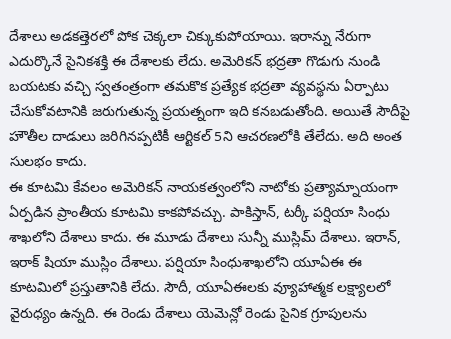దేశాలు అడకత్తెరలో పోక చెక్కలా చిక్కుకుపోయాయి. ఇరాన్ను నేరుగా ఎదుర్కొనే సైనికశక్తి ఈ దేశాలకు లేదు. అమెరికన్ భద్రతా గొడుగు నుండి బయటకు వచ్చి స్వతంత్రంగా తమకొక ప్రత్యేక భద్రతా వ్యవస్థను ఏర్పాటు చేసుకోవటానికి జరుగుతున్న ప్రయత్నంగా ఇది కనబడుతోంది. అయితే సౌదీపై హౌతీల దాడులు జరిగినప్పటికీ ఆర్టికల్ 5ని ఆచరణలోకి తేలేదు. అది అంత సులభం కాదు.
ఈ కూటమి కేవలం అమెరికన్ నాయకత్వంలోని నాటోకు ప్రత్యామ్నాయంగా ఏర్పడిన ప్రాంతీయ కూటమి కాకపోవచ్చు. పాకిస్తాన్, టర్కీ పర్షియా సింధు శాఖలోని దేశాలు కాదు. ఈ మూడు దేశాలు సున్నీ ముస్లిమ్ దేశాలు. ఇరాన్, ఇరాక్ షియా ముస్లిం దేశాలు. పర్షియా సింధుశాఖలోని యూఏఈ ఈ కూటమిలో ప్రస్తుతానికి లేదు. సౌదీ, యూఏఈలకు వ్యూహాత్మక లక్ష్యాలలో వైరుధ్యం ఉన్నది. ఈ రెండు దేశాలు యెమెన్లో రెండు సైనిక గ్రూపులను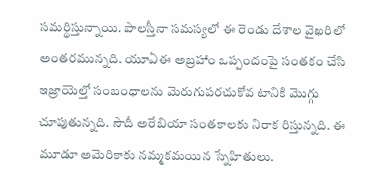సమర్థిస్తున్నాయి. పాలస్తీనా సమస్యలో ఈ రెండు దేశాల వైఖరిలో అంతరమున్నది. యూఏఈ అబ్రహాం ఒప్పందంపై సంతకం చేసి ఇజ్రాయెల్తో సంబంధాలను మెరుగుపరచుకోవ టానికి మొగ్గు చూపుతున్నది. సౌదీ అరేబియా సంతకాలకు నిరాక రిస్తున్నది. ఈ మూడూ అమెరికాకు నమ్మకమయిన స్నేహితులు.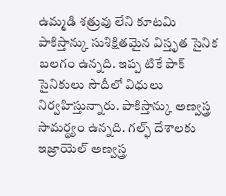ఉమ్మడి శత్రువు లేని కూటమి
పాకిస్తాన్కు సుశిక్షితమైన విస్తృత సైనిక బలగం ఉన్నది. ఇప్ప టికే పాక్ సైనికులు సౌదీలో విధులు నిర్వహిస్తున్నారు. పాకిస్తాన్కు అణ్వస్త్ర సామర్థ్యం ఉన్నది. గల్ఫ్ దేశాలకు ఇజ్రాయెల్ అణ్వస్త్ర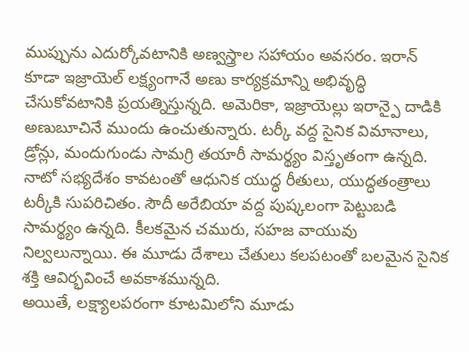ముప్పును ఎదుర్కోవటానికి అణ్వస్త్రాల సహాయం అవసరం. ఇరాన్ కూడా ఇజ్రాయెల్ లక్ష్యంగానే అణు కార్యక్రమాన్ని అభివృద్ధి చేసుకోవటానికి ప్రయత్నిస్తున్నది. అమెరికా, ఇజ్రాయెల్లు ఇరాన్పై దాడికి అణుబూచినే ముందు ఉంచుతున్నారు. టర్కీ వద్ద సైనిక విమానాలు, డ్రోన్లు, మందుగుండు సామగ్రి తయారీ సామర్థ్యం విస్తృతంగా ఉన్నది. నాటో సభ్యదేశం కావటంతో ఆధునిక యుద్ధ రీతులు, యుద్ధతంత్రాలు టర్కీకి సుపరిచితం. సౌదీ అరేబియా వద్ద పుష్కలంగా పెట్టుబడి సామర్థ్యం ఉన్నది. కీలకమైన చమురు, సహజ వాయువు నిల్వలున్నాయి. ఈ మూడు దేశాలు చేతులు కలపటంతో బలమైన సైనిక శక్తి ఆవిర్భవించే అవకాశమున్నది.
అయితే, లక్ష్యాలపరంగా కూటమిలోని మూడు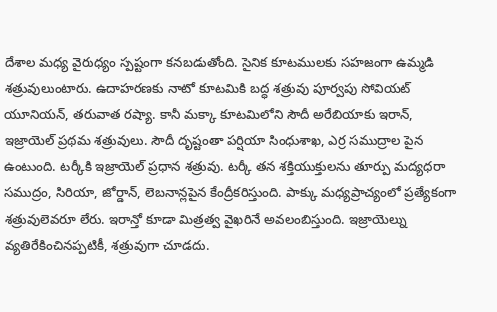దేశాల మధ్య వైరుధ్యం స్పష్టంగా కనబడుతోంది. సైనిక కూటములకు సహజంగా ఉమ్మడి శత్రువులుంటారు. ఉదాహరణకు నాటో కూటమికి బద్ధ శత్రువు పూర్వపు సోవియట్ యూనియన్, తరువాత రష్యా. కానీ మక్కా కూటమిలోని సౌదీ అరేబియాకు ఇరాన్, ఇజ్రాయెల్ ప్రథమ శత్రువులు. సౌదీ దృష్టంతా పర్షియా సింధుశాఖ, ఎర్ర సముద్రాల పైన ఉంటుంది. టర్కీకి ఇజ్రాయెల్ ప్రధాన శత్రువు. టర్కీ తన శక్తియుక్తులను తూర్పు మద్యధరా సముద్రం, సిరియా, జోర్డాన్, లెబనాన్లపైన కేంద్రీకరిస్తుంది. పాక్కు మధ్యప్రాచ్యంలో ప్రత్యేకంగా శత్రువులెవరూ లేరు. ఇరాన్తో కూడా మిత్రత్వ వైఖరినే అవలంబిస్తుంది. ఇజ్రాయెల్ను వ్యతిరేకించినప్పటికీ, శత్రువుగా చూడదు.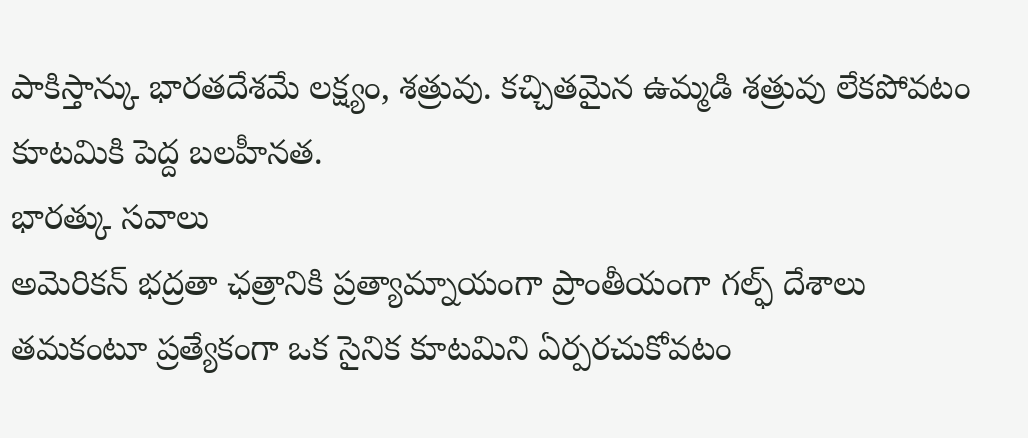పాకిస్తాన్కు భారతదేశమే లక్ష్యం, శత్రువు. కచ్చితమైన ఉమ్మడి శత్రువు లేకపోవటం కూటమికి పెద్ద బలహీనత.
భారత్కు సవాలు
అమెరికన్ భద్రతా ఛత్రానికి ప్రత్యామ్నాయంగా ప్రాంతీయంగా గల్ఫ్ దేశాలు తమకంటూ ప్రత్యేకంగా ఒక సైనిక కూటమిని ఏర్పరచుకోవటం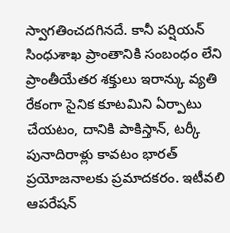స్వాగతించదగినదే. కానీ పర్షియన్ సింధుశాఖ ప్రాంతానికి సంబంధం లేని ప్రాంతీయేతర శక్తులు ఇరాన్కు వ్యతి రేకంగా సైనిక కూటమిని ఏర్పాటు చేయటం, దానికి పాకిస్తాన్, టర్కీ పునాదిరాళ్లు కావటం భారత్ ప్రయోజనాలకు ప్రమాదకరం. ఇటీవలి ఆపరేషన్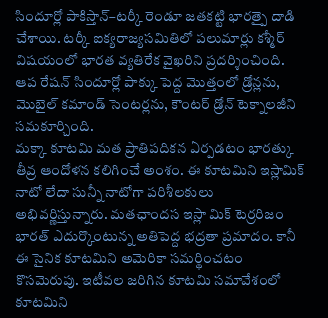సిందూర్లో పాకిస్తాన్–టర్కీ రెండూ జతకట్టి భారత్పై దాడి చేశాయి. టర్కీ ఐక్యరాజ్యసమితిలో పలుమార్లు కశ్మీర్ విషయంలో భారత వ్యతిరేక వైఖరిని ప్రదర్శించింది. ఆప రేషన్ సిందూర్లో పాక్కు పెద్ద మొత్తంలో డ్రోన్లను, మొబైల్ కమాండ్ సెంటర్లను, కౌంటర్ డ్రోన్ టెక్నాలజీని సమకూర్చింది.
మక్కా కూటమి మత ప్రాతిపదికన ఏర్పడటం భారత్కు తీవ్ర ఆందోళన కలిగించే అంశం. ఈ కూటమిని ఇస్లామిక్ నాటో లేదా సున్నీ నాటోగా పరిశీలకులు అభివర్ణిస్తున్నారు. మతఛాందస ఇస్లా మిక్ టెర్రరిజం భారత్ ఎదుర్కొంటున్న అతిపెద్ద భద్రతా ప్రమాదం. కానీ ఈ సైనిక కూటమిని అమెరికా సమర్థించటం కొసమెరుపు. ఇటీవల జరిగిన కూటమి సమావేశంలో కూటమిని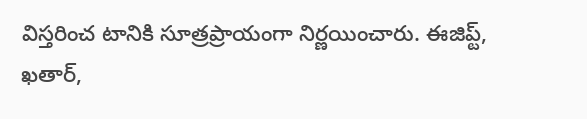విస్తరించ టానికి సూత్రప్రాయంగా నిర్ణయించారు. ఈజిప్ట్, ఖతార్,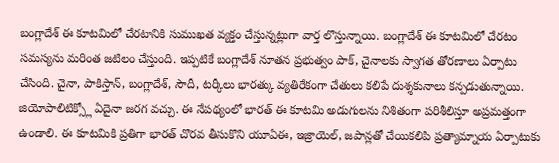బంగ్లాదేశ్ ఈ కూటమిలో చేరటానికి సుముఖత వ్యక్తం చేస్తున్నట్లుగా వార్త లొస్తున్నాయి. బంగ్లాదేశ్ ఈ కూటమిలో చేరటం సమస్యను మరింత జటిలం చేస్తుంది. ఇప్పటికే బంగ్లాదేశ్ నూతన ప్రభుత్వం పాక్, చైనాలకు స్వాగత తోరణాలు ఏర్పాటు చేసింది. చైనా, పాకిస్తాన్, బంగ్లాదేశ్, సౌదీ, టర్కీలు భారత్కు వ్యతిరేకంగా చేతులు కలిపే దుశ్శకునాలు కన్పడుతున్నాయి. జియోపాలిటిక్స్లో ఏదైనా జరగ వచ్చు. ఈ నేపథ్యంలో భారత్ ఈ కూటమి అడుగులను నిశితంగా పరిశీలిస్తూ అప్రమత్తంగా ఉండాలి. ఈ కూటమికి ప్రతిగా భారత్ చొరవ తీసుకొని యూఏఈ, ఇజ్రాయెల్, జపాన్లతో చేయికలిపి ప్రత్యామ్నాయ ఏర్పాటుకు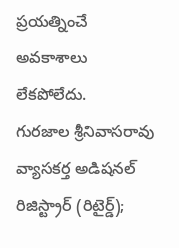ప్రయత్నించే అవకాశాలు లేకపోలేదు.
గురజాల శ్రీనివాసరావు
వ్యాసకర్త అడిషనల్ రిజిస్ట్రార్ (రిటైర్డ్);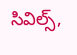సివిల్స్,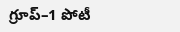గ్రూప్–1 పోటీ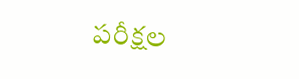పరీక్షల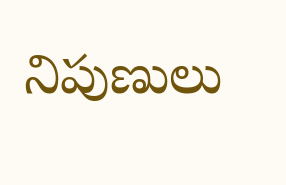నిపుణులు